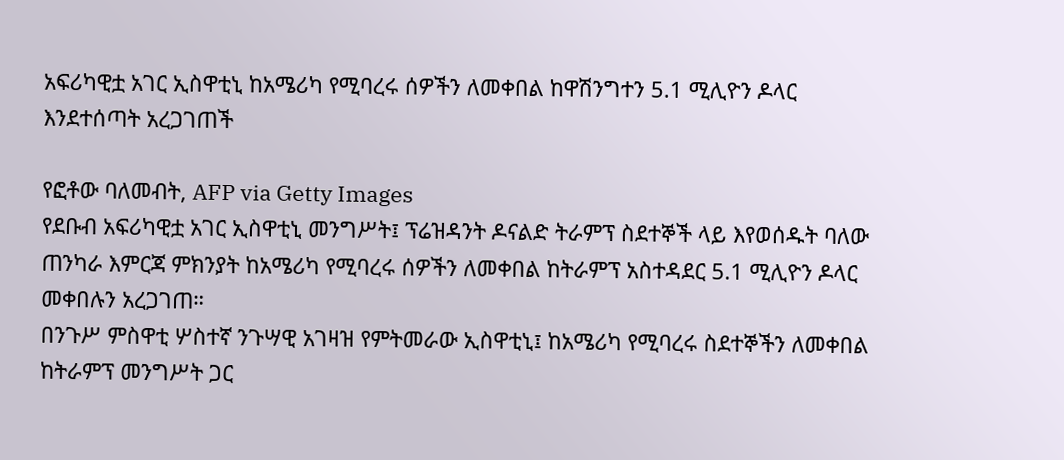አፍሪካዊቷ አገር ኢስዋቲኒ ከአሜሪካ የሚባረሩ ሰዎችን ለመቀበል ከዋሽንግተን 5.1 ሚሊዮን ዶላር እንደተሰጣት አረጋገጠች

የፎቶው ባለመብት, AFP via Getty Images
የደቡብ አፍሪካዊቷ አገር ኢስዋቲኒ መንግሥት፤ ፕሬዝዳንት ዶናልድ ትራምፕ ስደተኞች ላይ እየወሰዱት ባለው ጠንካራ እምርጃ ምክንያት ከአሜሪካ የሚባረሩ ሰዎችን ለመቀበል ከትራምፕ አስተዳደር 5.1 ሚሊዮን ዶላር መቀበሉን አረጋገጠ።
በንጉሥ ምስዋቲ ሦስተኛ ንጉሣዊ አገዛዝ የምትመራው ኢስዋቲኒ፤ ከአሜሪካ የሚባረሩ ስደተኞችን ለመቀበል ከትራምፕ መንግሥት ጋር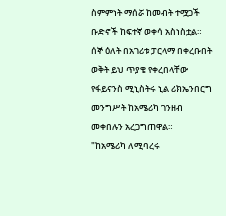ስምምነት ማሰሯ ከመብት ተሟጋች ቡድኖች ከፍተኛ ወቀሳ አስነስቷል።
ሰኞ ዕለት በአገሪቱ ፓርላማ በቀረቡበት ወቅት ይህ ጥያቄ የቀረበላቸው የፋይናንስ ሚኒስትሩ ኒል ሪክኤንበርግ መንግሥት ከአሜሪካ ገንዘብ መቀበሉን አረጋግጠዋል።
"ከአሜሪካ ለሚባረሩ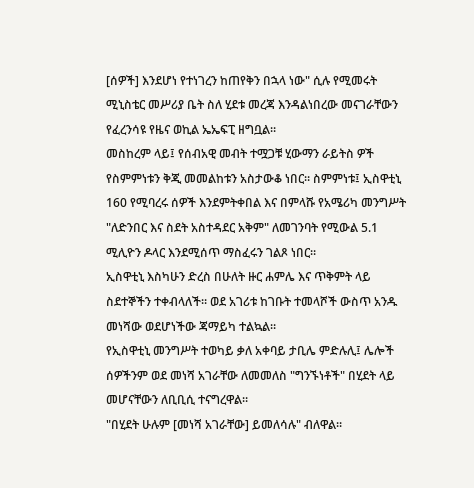[ሰዎች] እንደሆነ የተነገረን ከጠየቅን በኋላ ነው" ሲሉ የሚመሩት ሚኒስቴር መሥሪያ ቤት ስለ ሂደቱ መረጃ እንዳልነበረው መናገራቸውን የፈረንሳዩ የዜና ወኪል ኤኤፍፒ ዘግቧል።
መስከረም ላይ፤ የሰብአዊ መብት ተሟጋቹ ሂውማን ራይትስ ዎች የስምምነቱን ቅጂ መመልከቱን አስታውቆ ነበር። ስምምነቱ፤ ኢስዋቲኒ 160 የሚባረሩ ሰዎች እንደምትቀበል እና በምላሹ የአሜሪካ መንግሥት "ለድንበር እና ስደት አስተዳደር አቅም" ለመገንባት የሚውል 5.1 ሚሊዮን ዶላር እንደሚሰጥ ማስፈሩን ገልጾ ነበር።
ኢስዋቲኒ እስካሁን ድረስ በሁለት ዙር ሐምሌ እና ጥቅምት ላይ ስደተኞችን ተቀብላለች። ወደ አገሪቱ ከገቡት ተመላሾች ውስጥ አንዱ መነሻው ወደሆነችው ጃማይካ ተልኳል።
የኢስዋቲኒ መንግሥት ተወካይ ቃለ አቀባይ ታቢሌ ምድሉሊ፤ ሌሎች ሰዎችንም ወደ መነሻ አገራቸው ለመመለስ "ግንኙነቶች" በሂደት ላይ መሆናቸውን ለቢቢሲ ተናግረዋል።
"በሂደት ሁሉም [መነሻ አገራቸው] ይመለሳሉ" ብለዋል።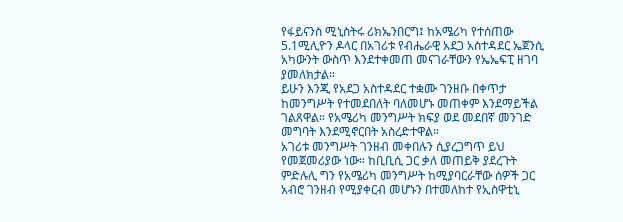የፋይናንስ ሚኒስትሩ ሪክኤንበርግ፤ ከአሜሪካ የተሰጠው 5.1ሚሊዮን ዶላር በአገሪቱ የብሔራዊ አደጋ አስተዳደር ኤጀንሲ አካውንት ውስጥ እንደተቀመጠ መናገራቸውን የኤኤፍፒ ዘገባ ያመለክታል።
ይሁን እንጂ የአደጋ አስተዳደር ተቋሙ ገንዘቡ በቀጥታ ከመንግሥት የተመደበለት ባለመሆኑ መጠቀም እንደማይችል ገልጸዋል። የአሜሪካ መንግሥት ክፍያ ወደ መደበኛ መንገድ መግባት እንደሚኖርበት አስረድተዋል።
አገሪቱ መንግሥት ገንዘብ መቀበሉን ሲያረጋግጥ ይህ የመጀመሪያው ነው። ከቢቢሲ ጋር ቃለ መጠይቅ ያደረጉት ምድሉሊ ግን የአሜሪካ መንግሥት ከሚያባርራቸው ሰዎች ጋር አብሮ ገንዘብ የሚያቀርብ መሆኑን በተመለከተ የኢስዋቲኒ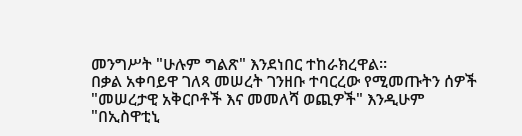መንግሥት "ሁሉም ግልጽ" እንደነበር ተከራክረዋል።
በቃል አቀባይዋ ገለጻ መሠረት ገንዘቡ ተባርረው የሚመጡትን ሰዎች "መሠረታዊ አቅርቦቶች እና መመለሻ ወጪዎች" እንዲሁም "በኢስዋቲኒ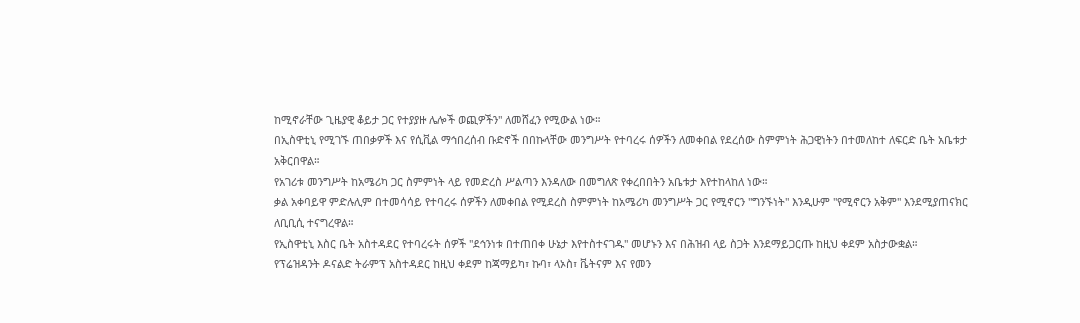ከሚኖራቸው ጊዜያዊ ቆይታ ጋር የተያያዙ ሌሎች ወጪዎችን" ለመሸፈን የሚውል ነው።
በኢስዋቲኒ የሚገኙ ጠበቃዎች እና የሲቪል ማኅበረሰብ ቡድኖች በበኩላቸው መንግሥት የተባረሩ ሰዎችን ለመቀበል የደረሰው ስምምነት ሕጋዊነትን በተመለከተ ለፍርድ ቤት አቤቱታ አቅርበዋል።
የአገሪቱ መንግሥት ከአሜሪካ ጋር ስምምነት ላይ የመድረስ ሥልጣን እንዳለው በመግለጽ የቀረበበትን አቤቱታ እየተከላከለ ነው።
ቃል አቀባይዋ ምድሉሊም በተመሳሳይ የተባረሩ ሰዎችን ለመቀበል የሚደረስ ስምምነት ከአሜሪካ መንግሥት ጋር የሚኖርን "ግንኙነት" እንዲሁም "የሚኖርን አቅም" እንደሚያጠናክር ለቢቢሲ ተናግረዋል።
የኢስዋቲኒ እስር ቤት አስተዳደር የተባረሩት ሰዎች "ደኅንነቱ በተጠበቀ ሁኔታ እየተስተናገዱ" መሆኑን እና በሕዝብ ላይ ስጋት እንደማይጋርጡ ከዚህ ቀደም አስታውቋል።
የፕሬዝዳንት ዶናልድ ትራምፕ አስተዳደር ከዚህ ቀደም ከጃማይካ፣ ኩባ፣ ላኦስ፣ ቬትናም እና የመን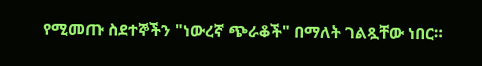የሚመጡ ስደተኞችን "ነውረኛ ጭራቆች" በማለት ገልጿቸው ነበር።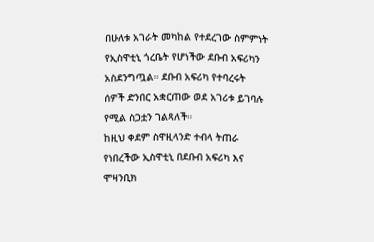በሁለቱ አገራት መካከል የተደረገው ስምምነት የኢስዋቲኒ ጎረቤት የሆነችው ደቡብ አፍሪካን አስደንግጧል። ደቡብ አፍሪካ የተባረሩት ሰዎች ድንበር አቋርጠው ወደ አገሪቱ ይገባሉ የሚል ስጋቷን ገልጻለች።
ከዚህ ቀደም ስዋዚላንድ ተብላ ትጠራ የነበረችው ኢስዋቲኒ በደቡብ አፍሪካ እና ሞዛንቢክ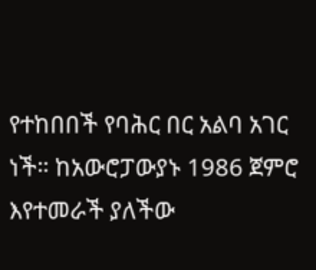የተከበበች የባሕር በር አልባ አገር ነች። ከአውሮፓውያኑ 1986 ጀምሮ እየተመራች ያለችው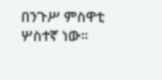በንጉሥ ምስዋቲ ሦስተኛ ነው።